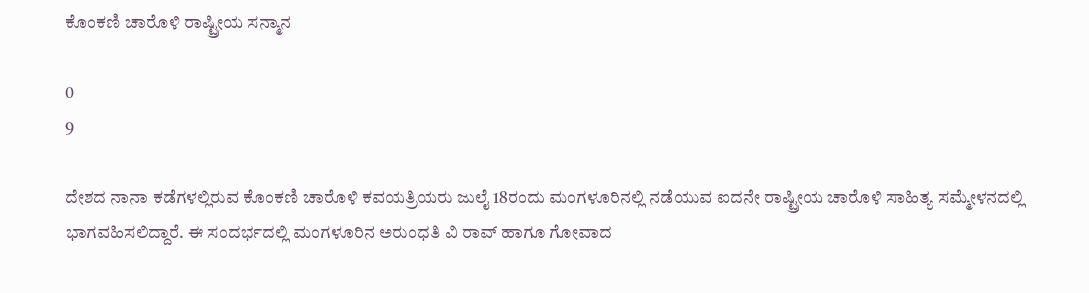ಕೊಂಕಣಿ ಚಾರೊಳಿ ರಾಷ್ಟ್ರೀಯ ಸನ್ಮಾನ

0
9

ದೇಶದ ನಾನಾ ಕಡೆಗಳಲ್ಲಿರುವ ಕೊಂಕಣಿ ಚಾರೊಳಿ ಕವಯತ್ರಿಯರು ಜುಲೈ 18ರಂದು ಮಂಗಳೂರಿನಲ್ಲಿ ನಡೆಯುವ ಐದನೇ ರಾಷ್ಟ್ರೀಯ ಚಾರೊಳಿ ಸಾಹಿತ್ಯ ಸಮ್ಮೇಳನದಲ್ಲಿ ಭಾಗವಹಿಸಲಿದ್ದಾರೆ. ಈ ಸಂದರ್ಭದಲ್ಲಿ ಮಂಗಳೂರಿನ ಅರುಂಧತಿ ವಿ ರಾವ್ ಹಾಗೂ ಗೋವಾದ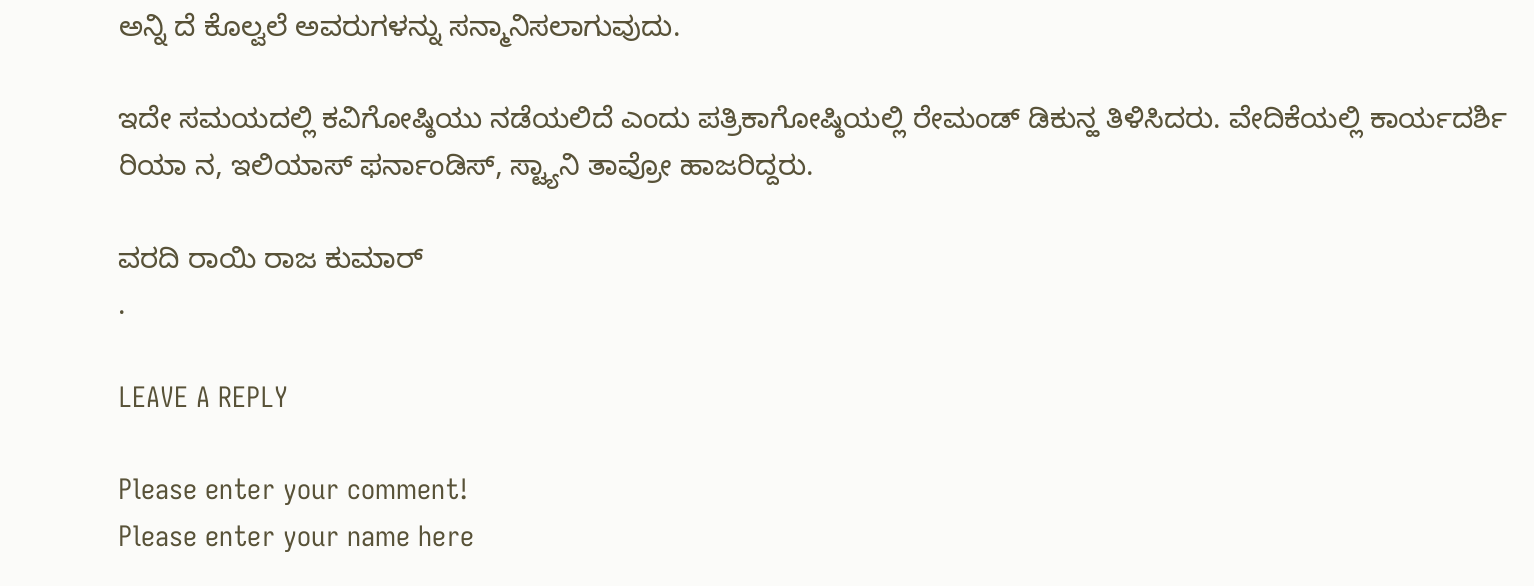ಅನ್ನಿ ದೆ ಕೊಲ್ವಲೆ ಅವರುಗಳನ್ನು ಸನ್ಮಾನಿಸಲಾಗುವುದು.

ಇದೇ ಸಮಯದಲ್ಲಿ ಕವಿಗೋಷ್ಠಿಯು ನಡೆಯಲಿದೆ ಎಂದು ಪತ್ರಿಕಾಗೋಷ್ಠಿಯಲ್ಲಿ ರೇಮಂಡ್ ಡಿಕುನ್ಹ ತಿಳಿಸಿದರು. ವೇದಿಕೆಯಲ್ಲಿ ಕಾರ್ಯದರ್ಶಿ ರಿಯಾ ನ, ಇಲಿಯಾಸ್ ಫರ್ನಾಂಡಿಸ್, ಸ್ಟ್ಯಾನಿ ತಾವ್ರೋ ಹಾಜರಿದ್ದರು.

ವರದಿ ರಾಯಿ ರಾಜ ಕುಮಾರ್
.

LEAVE A REPLY

Please enter your comment!
Please enter your name here